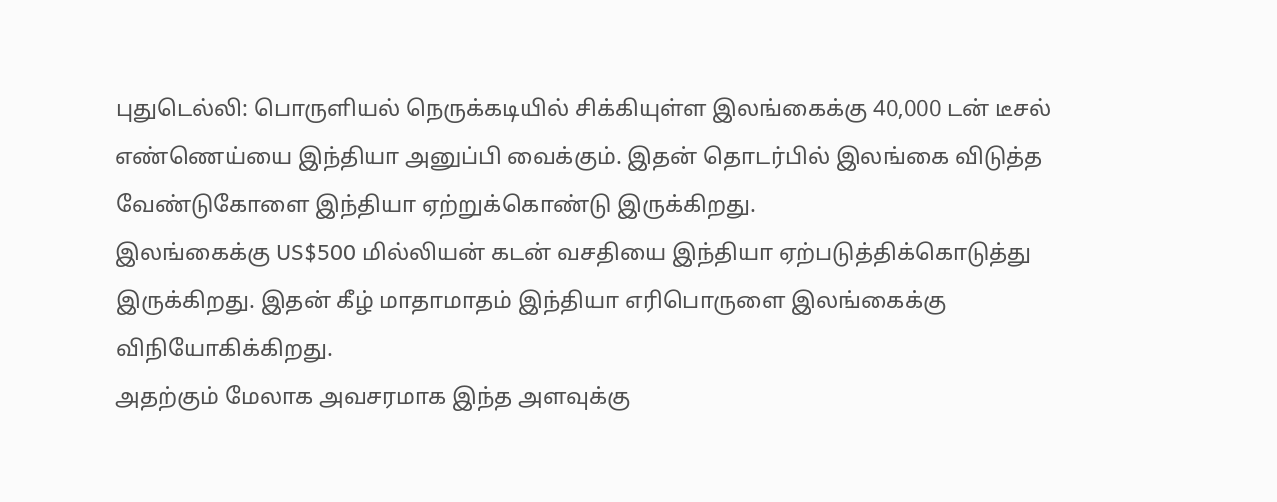புதுடெல்லி: பொருளியல் நெருக்கடியில் சிக்கியுள்ள இலங்கைக்கு 40,000 டன் டீசல் எண்ணெய்யை இந்தியா அனுப்பி வைக்கும். இதன் தொடர்பில் இலங்கை விடுத்த வேண்டுகோளை இந்தியா ஏற்றுக்கொண்டு இருக்கிறது.
இலங்கைக்கு US$500 மில்லியன் கடன் வசதியை இந்தியா ஏற்படுத்திக்கொடுத்து இருக்கிறது. இதன் கீழ் மாதாமாதம் இந்தியா எரிபொருளை இலங்கைக்கு விநியோகிக்கிறது.
அதற்கும் மேலாக அவசரமாக இந்த அளவுக்கு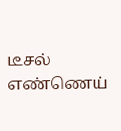டீசல் எண்ணெய்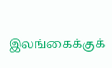இலங்கைக்குக்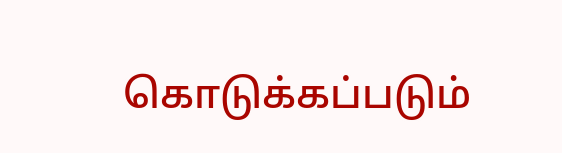கொடுக்கப்படும்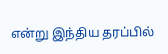என்று இந்திய தரப்பில்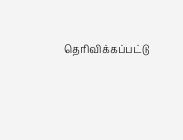தெரிவிக்கப்பட்டு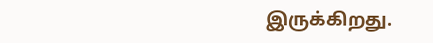இருக்கிறது.